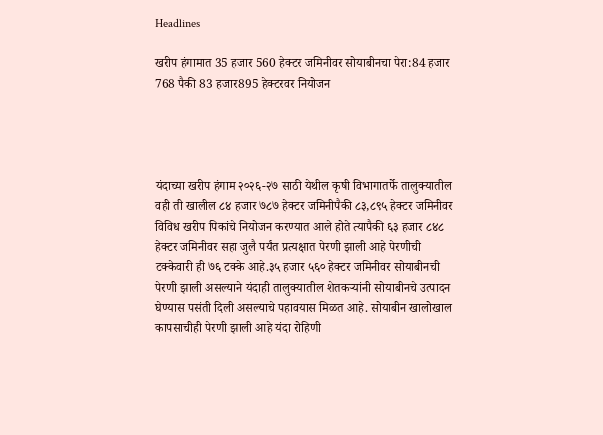Headlines

खरीप हंगामात 35 हजार 560 हेक्टर जमिनीवर सोयाबीनचा पेरा:84 हजार 768 पैकी 83 हजार895 हेक्टरवर नियोजन




यंदाच्या खरीप हंगाम २०२६-२७ साठी येथील कृषी विभागातर्फे तालुक्यातील वही ती खालील ८४ हजार ७८७ हेक्टर जमिनीपैकी ८३,८९५ हेक्टर जमिनीवर विविध खरीप पिकांचे नियोजन करण्यात आले होते त्यापैकी ६३ हजार ८४८ हेक्टर जमिनीवर सहा जुलै पर्यंत प्रत्यक्षात पेरणी झाली आहे पेरणीची टक्केवारी ही ७६ टक्के आहे.३५ हजार ५६० हेक्टर जमिनीवर सोयाबीनची पेरणी झाली असल्याने यंदाही तालुक्यातील शेतकऱ्यांनी सोयाबीनचे उत्पादन घेण्यास पसंती दिली असल्याचे पहावयास मिळत आहे. सोयाबीन खालोखाल कापसाचीही पेरणी झाली आहे यंदा रोहिणी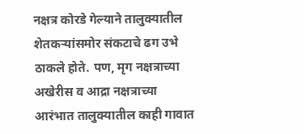नक्षत्र कोरडे गेल्याने तालुक्यातील शेतकऱ्यांसमोर संकटाचे ढग उभे ठाकले होते. पण, मृग नक्षत्राच्या अखेरीस व आद्रा नक्षत्राच्या आरंभात तालुक्यातील काही गावात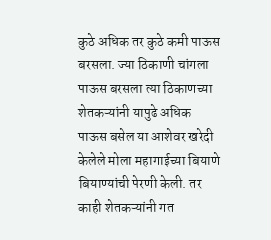कुठे अधिक तर कुठे कमी पाऊस बरसला. ज्या ठिकाणी चांगला पाऊस बरसला त्या ठिकाणच्या शेतकऱ्यांनी यापुढे अधिक पाऊस बसेल या आशेवर खरेदी केलेले मोला महागाईच्या बियाणे बियाण्यांची पेरणी केली. तर काही शेतकऱ्यांनी गत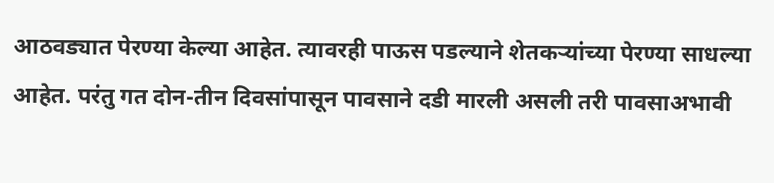आठवड्यात पेरण्या केल्या आहेत. त्यावरही पाऊस पडल्याने शेतकऱ्यांच्या पेरण्या साधल्या आहेत. परंतु गत दोन-तीन दिवसांपासून पावसाने दडी मारली असली तरी पावसाअभावी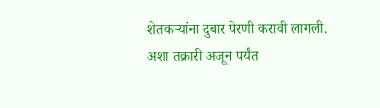शेतकऱ्यांना दुबार पेरणी करावी लागली. अशा तक्रारी अजून पर्यंत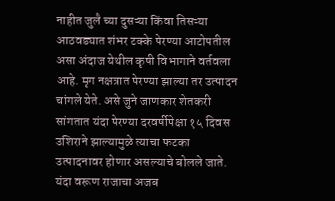नाहीत जुलै च्या दुसऱ्या किंवा तिसऱ्या आठवड्यात शंभर टक्के पेरण्या आटोपतील असा अंदाज येथील कृषी विभागाने वर्तवला आहे. मृग नक्षत्रात पेरण्या झाल्या तर उत्पादन चांगले येते. असे जुने जाणकार शेतकरी सांगतात यंदा पेरण्या दरवर्षीपेक्षा १५ दिवस उशिराने झाल्यामुळे त्याचा फटका उत्पादनावर होणार असल्याचे बोलले जाते. यंदा वरूण राजाचा अजब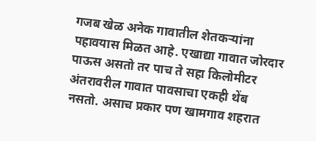गजब खेळ अनेक गावातील शेतकऱ्यांना पहावयास मिळत आहे. एखाद्या गावात जोरदार पाऊस असतो तर पाच ते सहा किलोमीटर अंतरावरील गावात पावसाचा एकही थेंब नसतो. असाच प्रकार पण खामगाव शहरात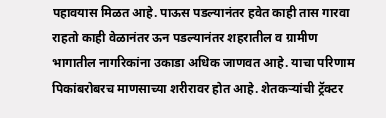पहावयास मिळत आहे. पाऊस पडल्यानंतर हवेत काही तास गारवा राहतो काही वेळानंतर ऊन पडल्यानंतर शहरातील व ग्रामीण भागातील नागरिकांना उकाडा अधिक जाणवत आहे. याचा परिणाम पिकांबरोबरच माणसाच्या शरीरावर होत आहे. शेतकऱ्यांची ट्रॅक्टर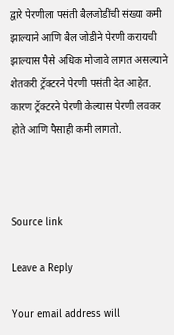द्वारे पेरणीला पसंती बैलजोडींची संख्या कमी झाल्याने आणि बैल जोडीने पेरणी करायची झाल्यास पैसे अधिक मोजावे लागत असल्याने शेतकरी ट्रॅक्टरने पेरणी पसंती देत आहेत. कारण ट्रॅक्टरने पेरणी केल्यास पेरणी लवकर होते आणि पैसाही कमी लागतो.



Source link

Leave a Reply

Your email address will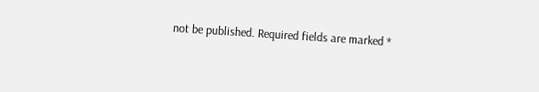not be published. Required fields are marked *